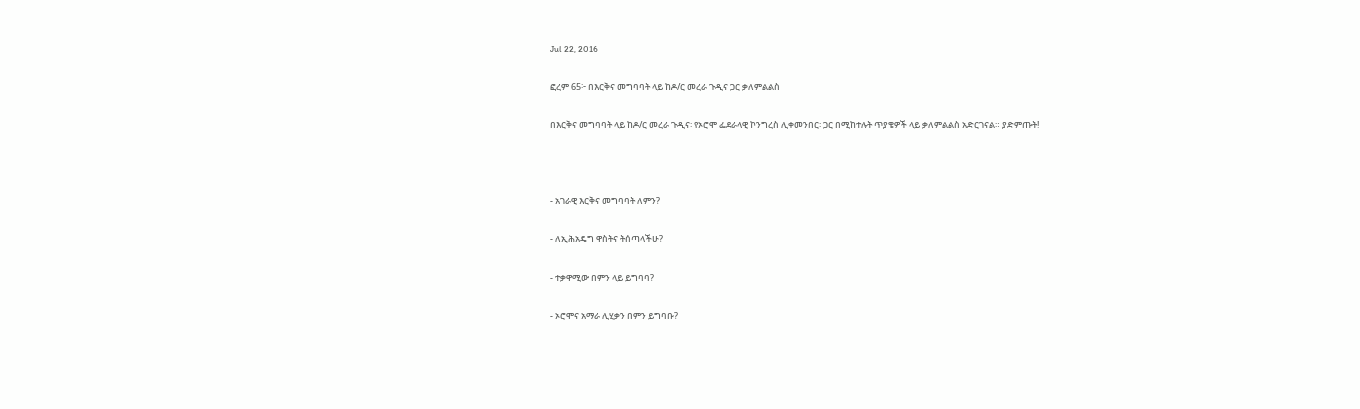Jul 22, 2016

ፎረም 65፦ በእርቅና መግባባት ላይ ከዶ/ር መረራ ጉዲና ጋር ቃለምልልስ

በእርቅና መግባባት ላይ ከዶ/ር መረራ ጉዲና፡ የኦሮሞ ፌደራላዊ ኮንግረስ ሊቀመንበር፡ ጋር በሚከተሉት ጥያቄዎች ላይ ቃለምልልስ አድርገናል። ያድምጡት!



- አገራዊ እርቅና መግባባት ለምን?

- ለኢሕአዴግ ዋስትና ትሰጣላችሁ?

- ተቃዋሚው በምን ላይ ይግባባ?

- ኦሮሞና አማራ ሊሂቃን በምን ይግባቡ?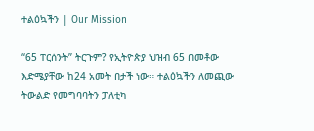ተልዕኳችን | Our Mission

“65 ፐርሰንት” ትርጉም? የኢትዮጵያ ህዝብ 65 በመቶው እድሜያቸው ከ24 አመት በታች ነው። ተልዕኳችን ለመጪው ትውልድ የመግባባትን ፓለቲካ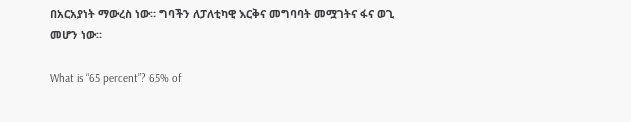በአርአያነት ማውረስ ነው። ግባችን ለፓለቲካዊ እርቅና መግባባት መሟገትና ፋና ወጊ መሆን ነው።

What is “65 percent”? 65% of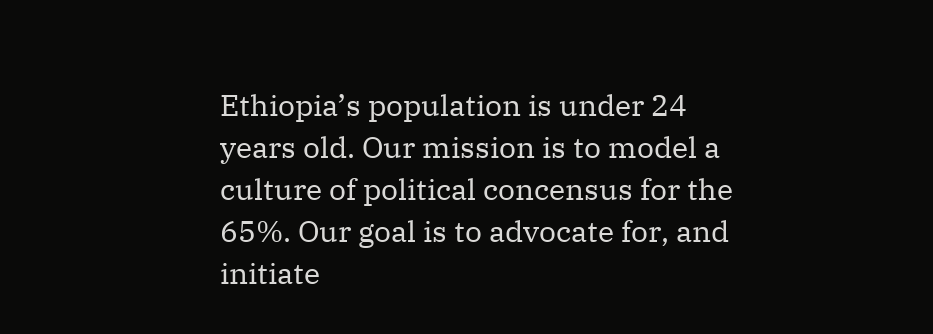Ethiopia’s population is under 24 years old. Our mission is to model a culture of political concensus for the 65%. Our goal is to advocate for, and initiate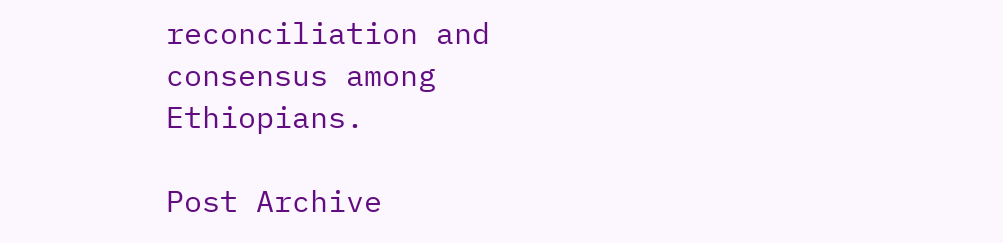reconciliation and consensus among Ethiopians.

Post Archive